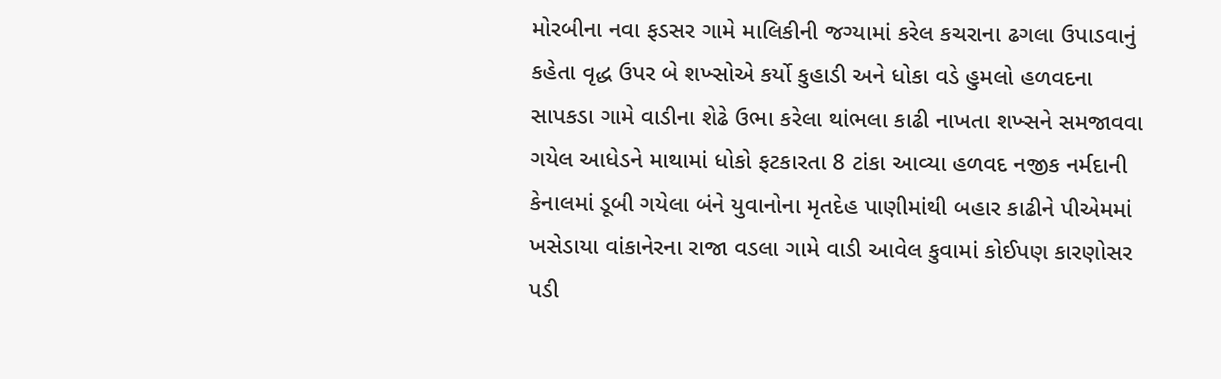મોરબીના નવા ફડસર ગામે માલિકીની જગ્યામાં કરેલ કચરાના ઢગલા ઉપાડવાનું કહેતા વૃદ્ધ ઉપર બે શખ્સોએ કર્યો કુહાડી અને ધોકા વડે હુમલો હળવદના સાપકડા ગામે વાડીના શેઢે ઉભા કરેલા થાંભલા કાઢી નાખતા શખ્સને સમજાવવા ગયેલ આધેડને માથામાં ધોકો ફટકારતા 8 ટાંકા આવ્યા હળવદ નજીક નર્મદાની કેનાલમાં ડૂબી ગયેલા બંને યુવાનોના મૃતદેહ પાણીમાંથી બહાર કાઢીને પીએમમાં ખસેડાયા વાંકાનેરના રાજા વડલા ગામે વાડી આવેલ કુવામાં કોઈપણ કારણોસર પડી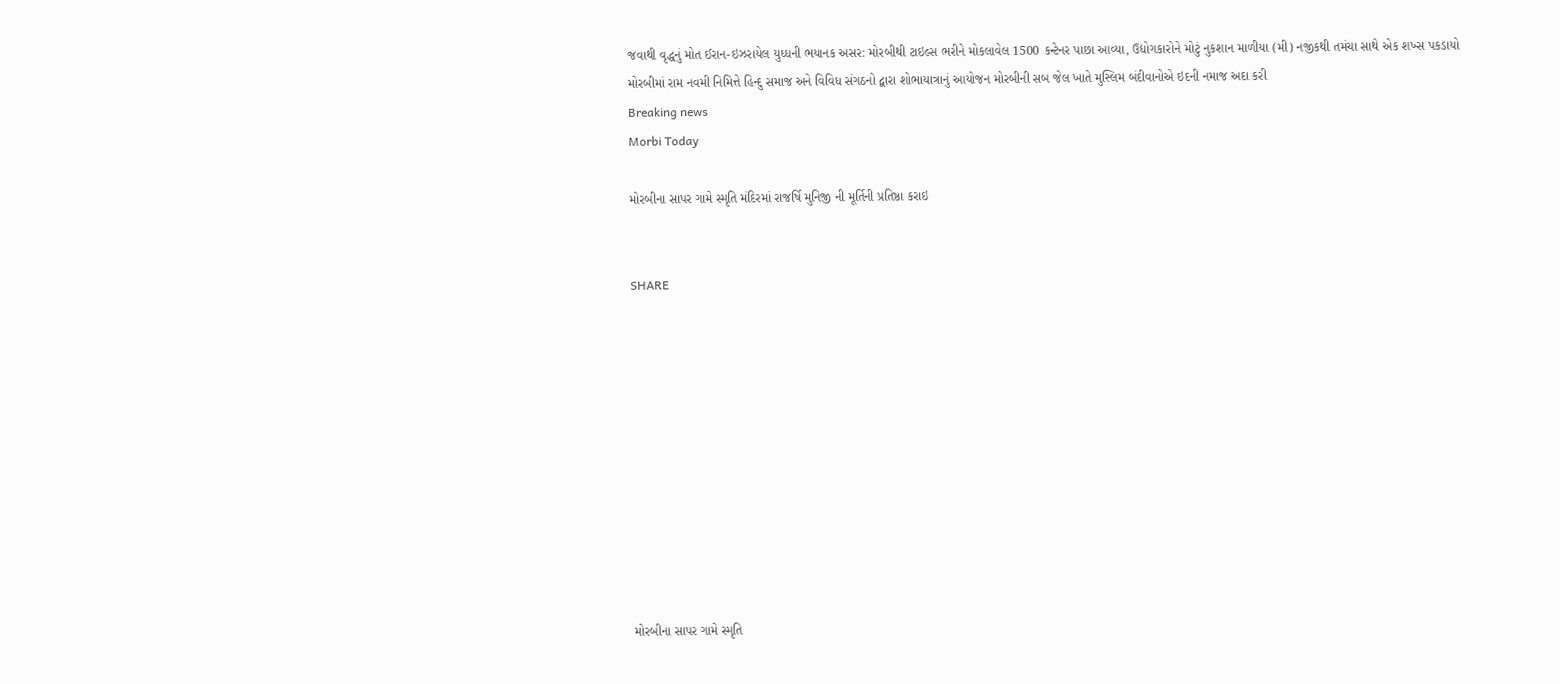જવાથી વૃદ્ધનું મોત ઈરાન-ઇઝરાયેલ યુધ્ધની ભયાનક અસર: મોરબીથી ટાઇલ્સ ભરીને મોકલાવેલ 1500 કન્ટેનર પાછા આવ્યા, ઉદ્યોગકારોને મોટું નુકશાન માળીયા (મી) નજીકથી તમંચા સાથે એક શખ્સ પકડાયો મોરબીમાં રામ નવમી નિમિત્તે હિન્દુ સમાજ અને વિવિધ સંગઠનો દ્વારા શોભાયાત્રાનું આયોજન મોરબીની સબ જેલ ખાતે મુસ્લિમ બંદીવાનોએ ઇદની નમાજ અદા કરી
Breaking news
Morbi Today

મોરબીના સાપર ગામે સ્મૃતિ મંદિરમાં રાજર્ષિ મુનિજી ની મૂર્તિની પ્રતિષ્ઠા કરાઇ


SHARE











મોરબીના સાપર ગામે સ્મૃતિ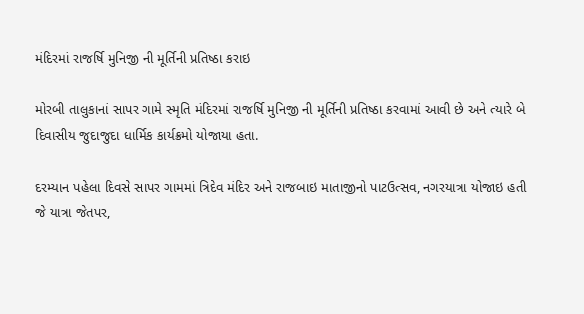મંદિરમાં રાજર્ષિ મુનિજી ની મૂર્તિની પ્રતિષ્ઠા કરાઇ

મોરબી તાલુકાનાં સાપર ગામે સ્મૃતિ મંદિરમાં રાજર્ષિ મુનિજી ની મૂર્તિની પ્રતિષ્ઠા કરવામાં આવી છે અને ત્યારે બે દિવાસીય જુદાજુદા ધાર્મિક કાર્યક્રમો યોજાયા હતા.

દરમ્યાન પહેલા દિવસે સાપર ગામમાં ત્રિદેવ મંદિર અને રાજબાઇ માતાજીનો પાટઉત્સવ, નગરયાત્રા યોજાઇ હતી જે યાત્રા જેતપર,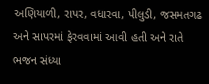અણિયાળી, રાપર, વધારવા, પીલુડી, જસમતગઢ અને સાપરમાં ફેરવવામાં આવી હતી અને રાતે ભજન સંધ્યા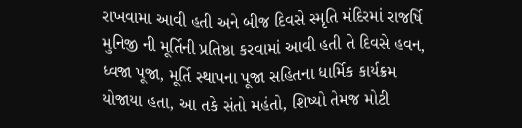રાખવામા આવી હતી અને બીજ દિવસે સ્મૃતિ મંદિરમાં રાજર્ષિ મુનિજી ની મૂર્તિની પ્રતિષ્ઠા કરવામાં આવી હતી તે દિવસે હવન, ધ્વજા પૂજા, મૂર્તિ સ્થાપના પૂજા સહિતના ધાર્મિક કાર્યક્રમ યોજાયા હતા, આ તકે સંતો મહંતો, શિષ્યો તેમજ મોટી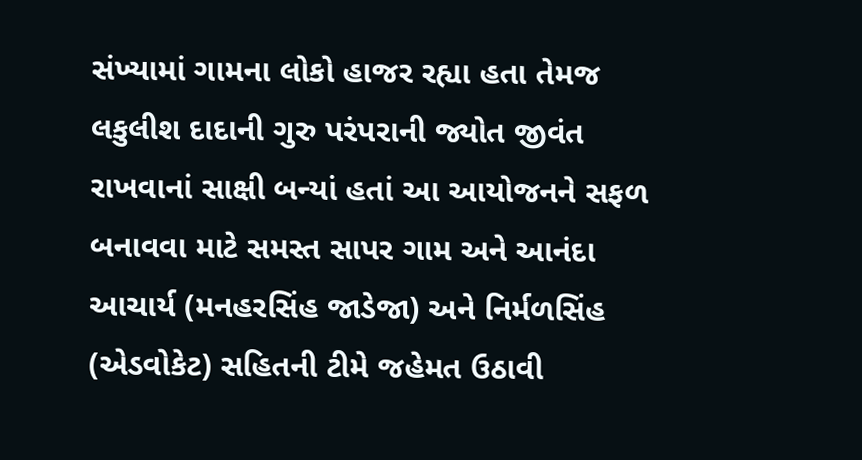સંખ્યામાં ગામના લોકો હાજર રહ્યા હતા તેમજ લકુલીશ દાદાની ગુરુ પરંપરાની જ્યોત જીવંત રાખવાનાં સાક્ષી બન્યાં હતાં આ આયોજનને સફળ બનાવવા માટે સમસ્ત સાપર ગામ અને આનંદા આચાર્ય (મનહરસિંહ જાડેજા) અને નિર્મળસિંહ (એડવોકેટ) સહિતની ટીમે જહેમત ઉઠાવી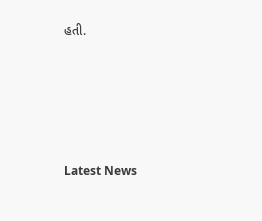હતી.






Latest News